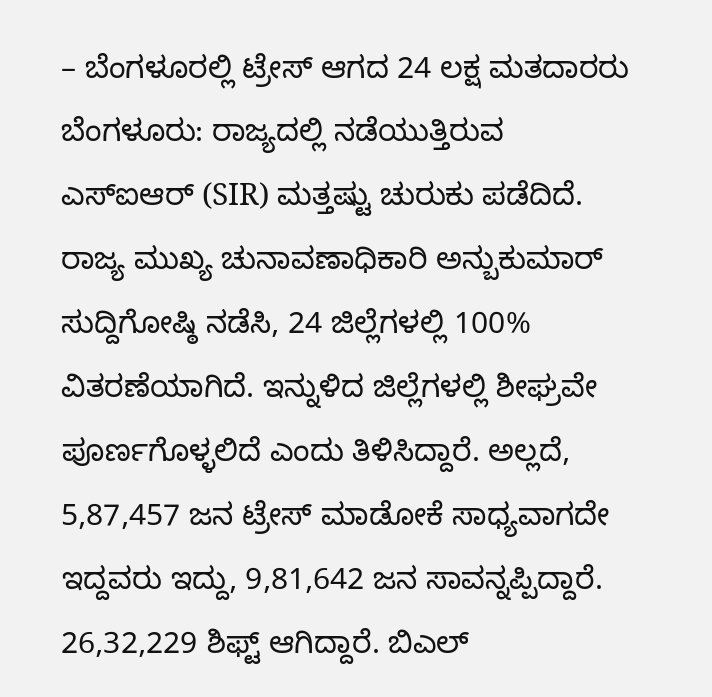– ಬೆಂಗಳೂರಲ್ಲಿ ಟ್ರೇಸ್ ಆಗದ 24 ಲಕ್ಷ ಮತದಾರರು
ಬೆಂಗಳೂರು: ರಾಜ್ಯದಲ್ಲಿ ನಡೆಯುತ್ತಿರುವ ಎಸ್ಐಆರ್ (SIR) ಮತ್ತಷ್ಟು ಚುರುಕು ಪಡೆದಿದೆ.
ರಾಜ್ಯ ಮುಖ್ಯ ಚುನಾವಣಾಧಿಕಾರಿ ಅನ್ಬುಕುಮಾರ್ ಸುದ್ದಿಗೋಷ್ಠಿ ನಡೆಸಿ, 24 ಜಿಲ್ಲೆಗಳಲ್ಲಿ 100% ವಿತರಣೆಯಾಗಿದೆ. ಇನ್ನುಳಿದ ಜಿಲ್ಲೆಗಳಲ್ಲಿ ಶೀಘ್ರವೇ ಪೂರ್ಣಗೊಳ್ಳಲಿದೆ ಎಂದು ತಿಳಿಸಿದ್ದಾರೆ. ಅಲ್ಲದೆ, 5,87,457 ಜನ ಟ್ರೇಸ್ ಮಾಡೋಕೆ ಸಾಧ್ಯವಾಗದೇ ಇದ್ದವರು ಇದ್ದು, 9,81,642 ಜನ ಸಾವನ್ನಪ್ಪಿದ್ದಾರೆ. 26,32,229 ಶಿಫ್ಟ್ ಆಗಿದ್ದಾರೆ. ಬಿಎಲ್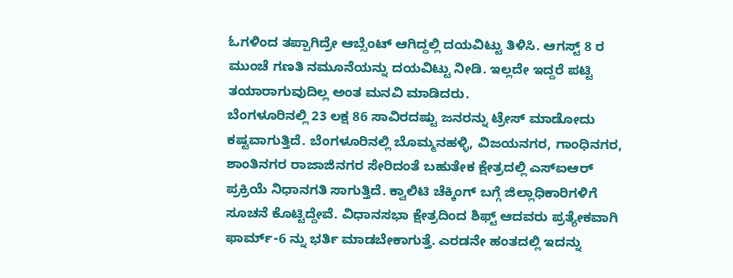ಓಗಳಿಂದ ತಪ್ಪಾಗಿದ್ರೇ ಆಬ್ಸೆಂಟ್ ಆಗಿದ್ದಲ್ಲಿ ದಯವಿಟ್ಟು ತಿಳಿಸಿ. ಆಗಸ್ಟ್ 8 ರ ಮುಂಚೆ ಗಣತಿ ನಮೂನೆಯನ್ನು ದಯವಿಟ್ಟು ನೀಡಿ. ಇಲ್ಲದೇ ಇದ್ದರೆ ಪಟ್ಟಿ ತಯಾರಾಗುವುದಿಲ್ಲ ಅಂತ ಮನವಿ ಮಾಡಿದರು.
ಬೆಂಗಳೂರಿನಲ್ಲಿ 23 ಲಕ್ಷ 86 ಸಾವಿರದಷ್ಟು ಜನರನ್ನು ಟ್ರೇಸ್ ಮಾಡೋದು ಕಷ್ಟವಾಗುತ್ತಿದೆ. ಬೆಂಗಳೂರಿನಲ್ಲಿ ಬೊಮ್ಮನಹಳ್ಳಿ, ವಿಜಯನಗರ, ಗಾಂಧಿನಗರ, ಶಾಂತಿನಗರ ರಾಜಾಜಿನಗರ ಸೇರಿದಂತೆ ಬಹುತೇಕ ಕ್ಷೇತ್ರದಲ್ಲಿ ಎಸ್ಐಆರ್ ಪ್ರಕ್ರಿಯೆ ನಿಧಾನಗತಿ ಸಾಗುತ್ತಿದೆ. ಕ್ವಾಲಿಟಿ ಚೆಕ್ಕಿಂಗ್ ಬಗ್ಗೆ ಜಿಲ್ಲಾಧಿಕಾರಿಗಳಿಗೆ ಸೂಚನೆ ಕೊಟ್ಟಿದ್ದೇವೆ. ವಿಧಾನಸಭಾ ಕ್ಷೇತ್ರದಿಂದ ಶಿಫ್ಟ್ ಆದವರು ಪ್ರತ್ಯೇಕವಾಗಿ ಫಾರ್ಮ್-6 ನ್ನು ಭರ್ತಿ ಮಾಡಬೇಕಾಗುತ್ತೆ. ಎರಡನೇ ಹಂತದಲ್ಲಿ ಇದನ್ನು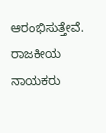ಆರಂಭಿಸುತ್ತೇವೆ. ರಾಜಕೀಯ ನಾಯಕರು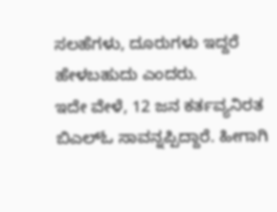ಸಲಹೆಗಳು, ದೂರುಗಳು ಇದ್ದರೆ ಹೇಳಬಹುದು ಎಂದರು.
ಇದೇ ವೇಳೆ, 12 ಜನ ಕರ್ತವ್ಯನಿರತ ಬಿಎಲ್ಓ ಸಾವನ್ನಪ್ಪಿದ್ದಾರೆ. ಹೀಗಾಗಿ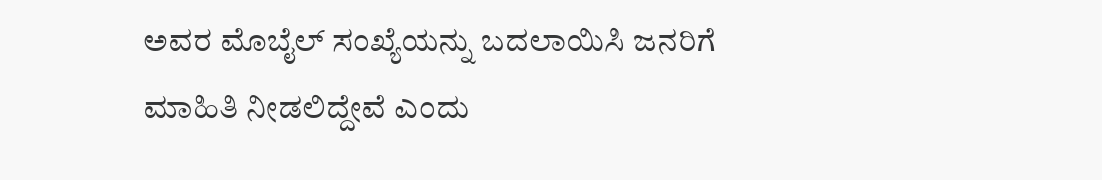ಅವರ ಮೊಬೈಲ್ ಸಂಖ್ಯೆಯನ್ನು ಬದಲಾಯಿಸಿ ಜನರಿಗೆ ಮಾಹಿತಿ ನೀಡಲಿದ್ದೇವೆ ಎಂದು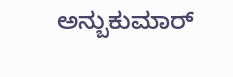ಅನ್ಬುಕುಮಾರ್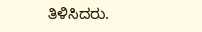ತಿಳಿಸಿದರು.